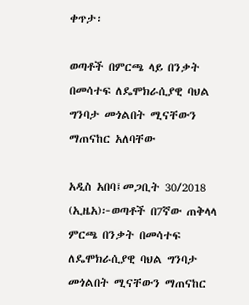ቀጥታ፡

ወጣቶች በምርጫ ላይ በንቃት በመሳተፍ ለዴሞክራሲያዊ ባህል ግንባታ መጎልበት ሚናቸውን ማጠናከር አለባቸው

አዲስ አበባ፤መጋቢት 30/2018 (ኢዜአ)፦ወጣቶች በ7ኛው ጠቅላላ ምርጫ በንቃት በመሳተፍ ለዴሞክራሲያዊ ባህል ግንባታ መጎልበት ሚናቸውን ማጠናከር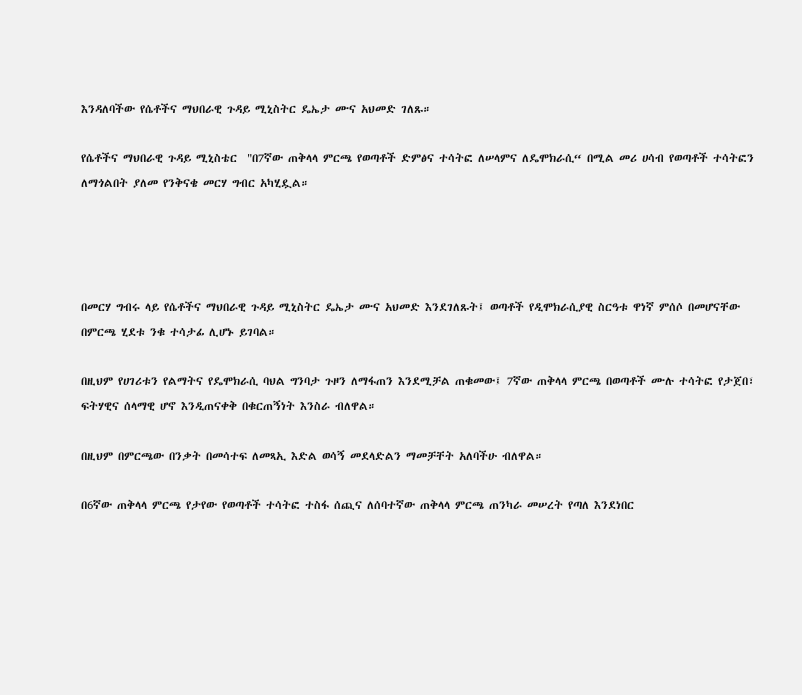እንዳለባችው የሴቶችና ማህበራዊ ጉዳይ ሚኒስትር ዴኤታ ሙና አህመድ ገለጹ።

የሴቶችና ማህበራዊ ጉዳይ ሚኒስቴር  "በ7ኛው ጠቅላላ ምርጫ የወጣቶች ድምፅና ተሳትፎ ለሠላምና ለዴሞክራሲ“ በሚል መሪ ሀሳብ የወጣቶች ተሳትፎን ለማጎልበት ያለመ የንቅናቄ መርሃ ግብር አካሂዷል።




በመርሃ ግብሩ ላይ የሴቶችና ማህበራዊ ጉዳይ ሚኒስትር ዴኤታ ሙና አህመድ እንደገለጹት፤ ወጣቶች የዲሞክራሲያዊ ስርዓቱ ዋነኛ ምሰሶ በመሆናቸው በምርጫ ሂደቱ ንቁ ተሳታፊ ሊሆኑ ይገባል።

በዚህም የሀገሪቱን የልማትና የዴሞክራሲ ባህል ግንባታ ጉዞን ለማፋጠን እንደሚቻል ጠቁመው፤ 7ኛው ጠቅላላ ምርጫ በወጣቶች ሙሉ ተሳትፎ የታጀበ፣ ፍትሃዊና ሰላማዊ ሆኖ እንዲጠናቀቅ በቁርጠኝነት እንስራ ብለዋል።

በዚህም በምርጫው በንቃት በመሳተፍ ለመጻኢ እድል ወሳኝ መደላድልን ማመቻቸት አለባችሁ ብለዋል።

በ6ኛው ጠቅላላ ምርጫ የታየው የወጣቶች ተሳትፎ ተስፋ ሰጪና ለሰባተኛው ጠቅላላ ምርጫ ጠንካራ መሠረት የጣለ እንደነበር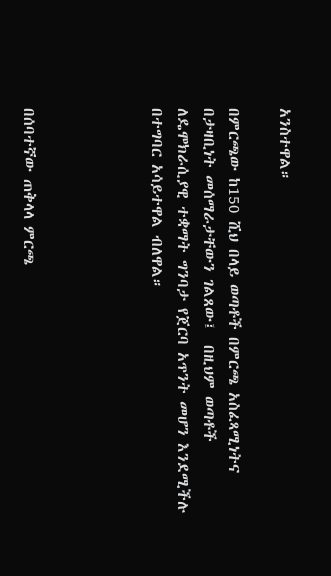አንስተዋል።

በምርጫው ከ150 ሺህ በላይ ወጣቶች በምርጫ አስፈጻሚነትና በታዛቢነት መሰማራታቸውን ገልጸው፤  በዚህም ወጣቶች ለዴሞክራሲያዊ ተቋማት ግንባታ የጀርባ አጥንት መሆን እንደሚችሉ በተግባር አሳይተዋል ብለዋል።




በሰባተኛው ጠቅላላ ምርጫ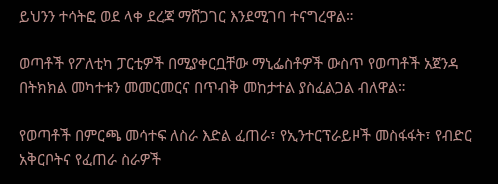ይህንን ተሳትፎ ወደ ላቀ ደረጃ ማሸጋገር እንደሚገባ ተናግረዋል።

ወጣቶች የፖለቲካ ፓርቲዎች በሚያቀርቧቸው ማኒፌስቶዎች ውስጥ የወጣቶች አጀንዳ በትክክል መካተቱን መመርመርና በጥብቅ መከታተል ያስፈልጋል ብለዋል።

የወጣቶች በምርጫ መሳተፍ ለስራ እድል ፈጠራ፣ የኢንተርፕራይዞች መስፋፋት፣ የብድር አቅርቦትና የፈጠራ ስራዎች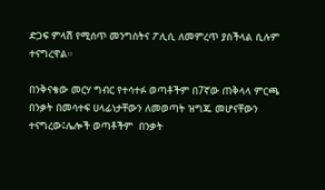ድጋፍ ምላሽ የሚሰጥ መንግስትና ፖሊሲ ለመምረጥ ያስችላል ሲሉም ተናግረዋል።

በንቅናቄው መርሃ ግብር የተሳተፉ ወጣቶችም በ7ኛው ጠቅላላ ምርጫ በንቃት በመሳተፍ ሀላፊነታቸውን ለመወጣት ዝግጁ መሆናቸውን ተናግረው፤ሌሎች ወጣቶችም  በንቃት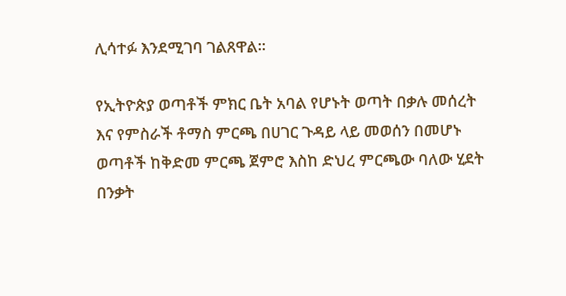ሊሳተፉ እንደሚገባ ገልጸዋል።

የኢትዮጵያ ወጣቶች ምክር ቤት አባል የሆኑት ወጣት በቃሉ መሰረት እና የምስራች ቶማስ ምርጫ በሀገር ጉዳይ ላይ መወሰን በመሆኑ ወጣቶች ከቅድመ ምርጫ ጀምሮ እስከ ድህረ ምርጫው ባለው ሂደት በንቃት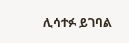ሊሳተፉ ይገባል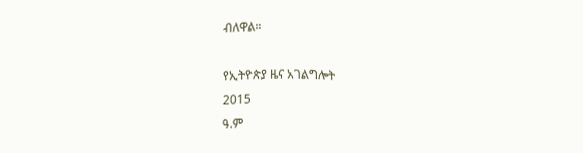ብለዋል።

የኢትዮጵያ ዜና አገልግሎት
2015
ዓ.ም